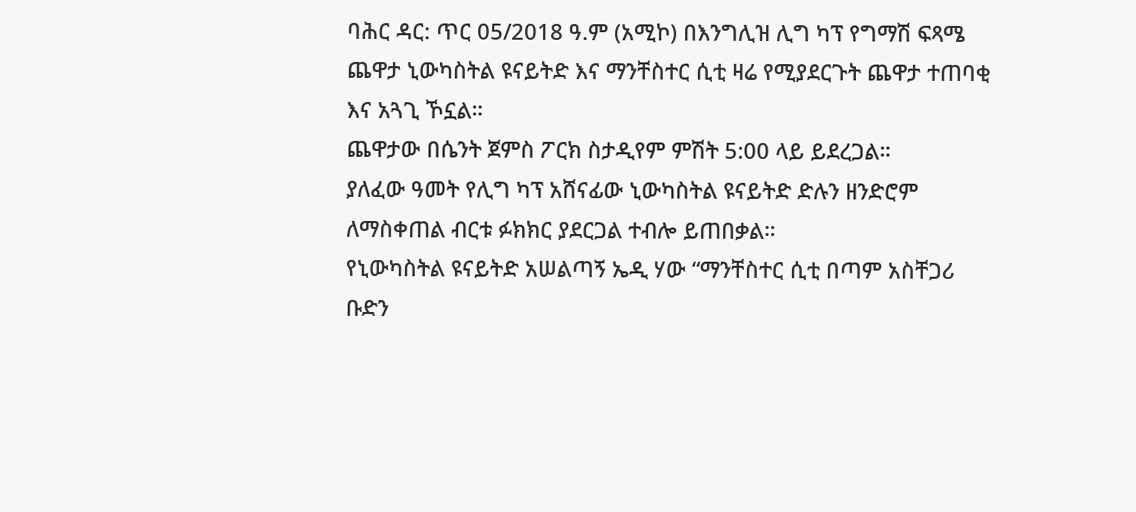ባሕር ዳር: ጥር 05/2018 ዓ.ም (አሚኮ) በእንግሊዝ ሊግ ካፕ የግማሽ ፍጻሜ ጨዋታ ኒውካስትል ዩናይትድ እና ማንቸስተር ሲቲ ዛሬ የሚያደርጉት ጨዋታ ተጠባቂ እና አጓጊ ኾኗል።
ጨዋታው በሴንት ጀምስ ፖርክ ስታዲየም ምሽት 5:00 ላይ ይደረጋል።
ያለፈው ዓመት የሊግ ካፕ አሸናፊው ኒውካስትል ዩናይትድ ድሉን ዘንድሮም ለማስቀጠል ብርቱ ፉክክር ያደርጋል ተብሎ ይጠበቃል።
የኒውካስትል ዩናይትድ አሠልጣኝ ኤዲ ሃው “ማንቸስተር ሲቲ በጣም አስቸጋሪ ቡድን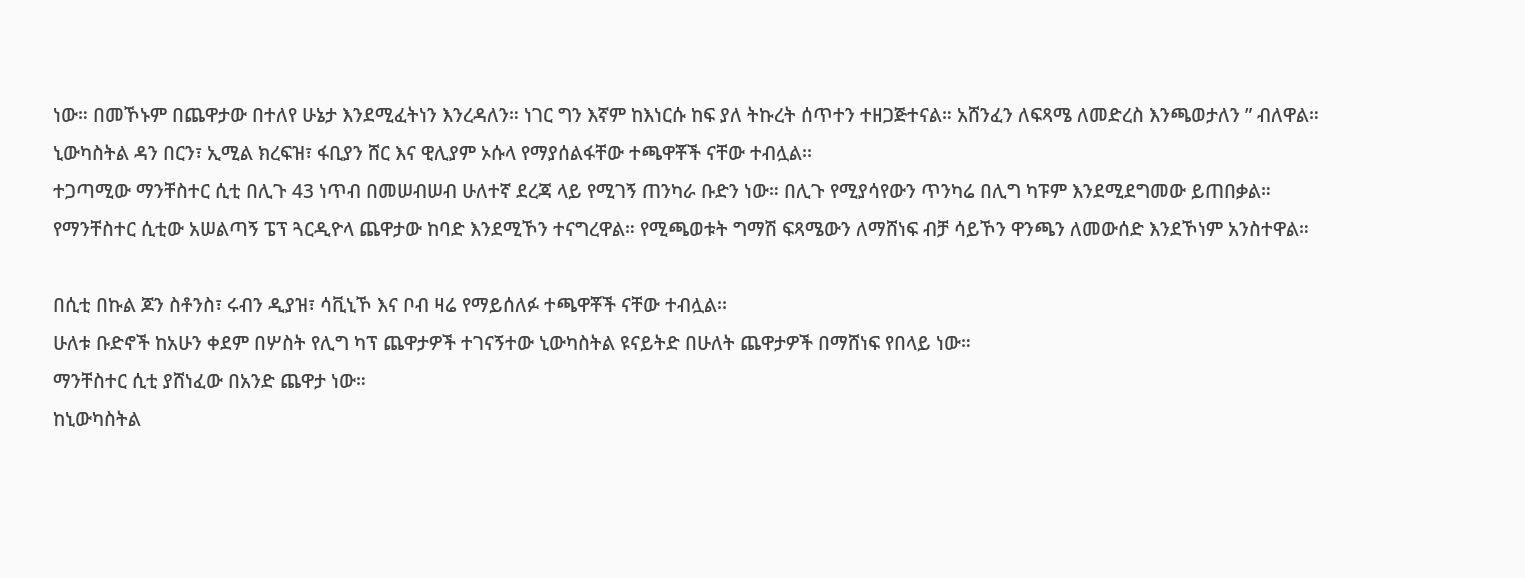ነው። በመኾኑም በጨዋታው በተለየ ሁኔታ እንደሚፈትነን እንረዳለን። ነገር ግን እኛም ከእነርሱ ከፍ ያለ ትኩረት ሰጥተን ተዘጋጅተናል። አሸንፈን ለፍጻሜ ለመድረስ እንጫወታለን ” ብለዋል።
ኒውካስትል ዳን በርን፣ ኢሚል ክረፍዝ፣ ፋቢያን ሸር እና ዊሊያም ኦሱላ የማያሰልፋቸው ተጫዋቾች ናቸው ተብሏል፡፡
ተጋጣሚው ማንቸስተር ሲቲ በሊጉ 43 ነጥብ በመሠብሠብ ሁለተኛ ደረጃ ላይ የሚገኝ ጠንካራ ቡድን ነው። በሊጉ የሚያሳየውን ጥንካሬ በሊግ ካፑም እንደሚደግመው ይጠበቃል።
የማንቸስተር ሲቲው አሠልጣኝ ፔፕ ጓርዲዮላ ጨዋታው ከባድ እንደሚኾን ተናግረዋል። የሚጫወቱት ግማሽ ፍጻሜውን ለማሸነፍ ብቻ ሳይኾን ዋንጫን ለመውሰድ እንደኾነም አንስተዋል።

በሲቲ በኩል ጆን ስቶንስ፣ ሩብን ዲያዝ፣ ሳቪኒኾ እና ቦብ ዛሬ የማይሰለፉ ተጫዋቾች ናቸው ተብሏል፡፡
ሁለቱ ቡድኖች ከአሁን ቀደም በሦስት የሊግ ካፕ ጨዋታዎች ተገናኝተው ኒውካስትል ዩናይትድ በሁለት ጨዋታዎች በማሸነፍ የበላይ ነው።
ማንቸስተር ሲቲ ያሸነፈው በአንድ ጨዋታ ነው።
ከኒውካስትል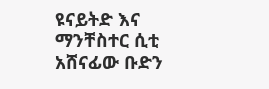ዩናይትድ እና ማንቸስተር ሲቲ አሸናፊው ቡድን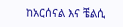ከአርሰናል እና ቼልሲ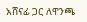አሸናፊ ጋር ለዋንጫ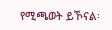የሚጫወት ይኾናል፡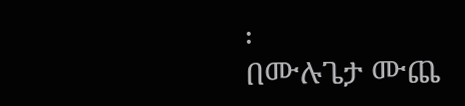፡
በሙሉጌታ ሙጨ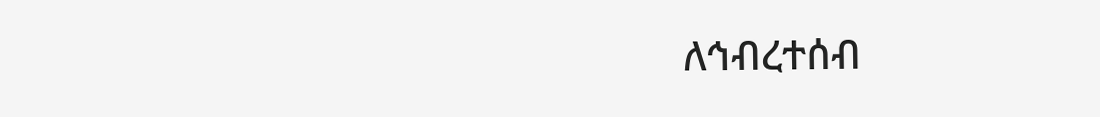ለኅብረተሰብ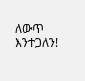ለውጥ እንተጋለን!